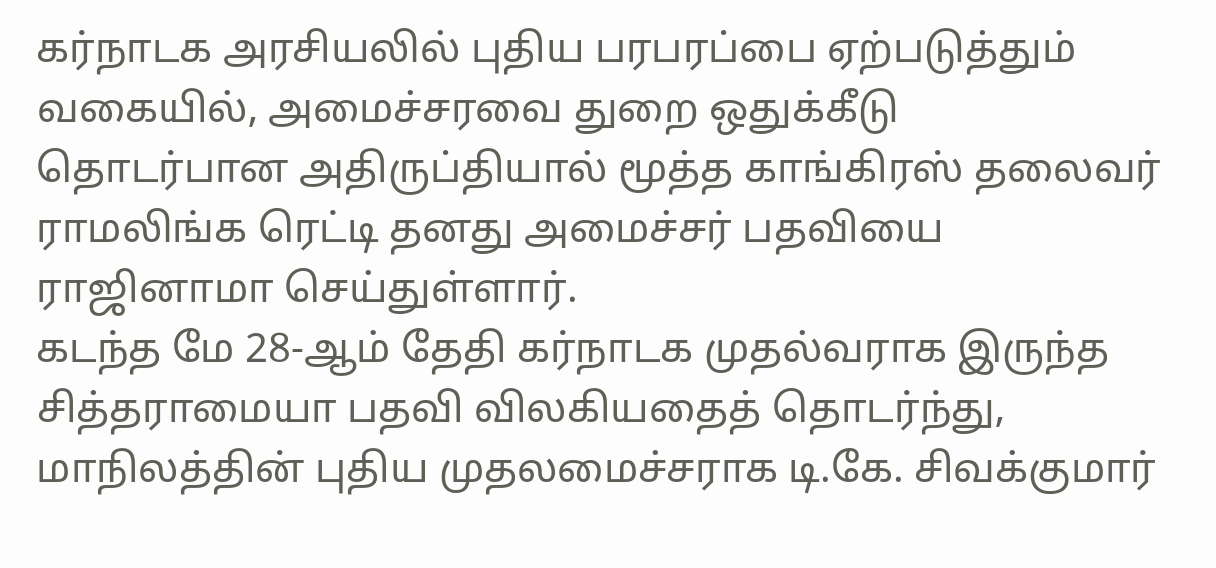கர்நாடக அரசியலில் புதிய பரபரப்பை ஏற்படுத்தும் வகையில், அமைச்சரவை துறை ஒதுக்கீடு தொடர்பான அதிருப்தியால் மூத்த காங்கிரஸ் தலைவர் ராமலிங்க ரெட்டி தனது அமைச்சர் பதவியை ராஜினாமா செய்துள்ளார்.
கடந்த மே 28-ஆம் தேதி கர்நாடக முதல்வராக இருந்த சித்தராமையா பதவி விலகியதைத் தொடர்ந்து, மாநிலத்தின் புதிய முதலமைச்சராக டி.கே. சிவக்குமார்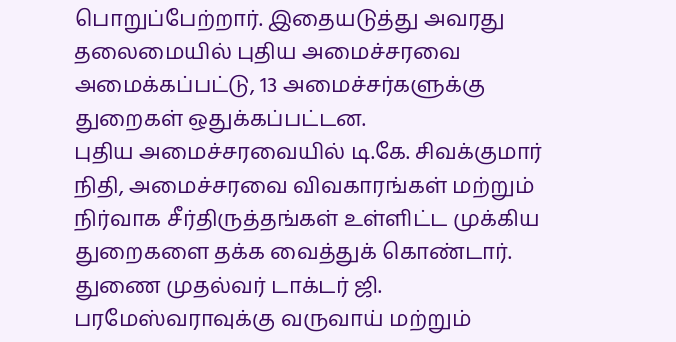பொறுப்பேற்றார். இதையடுத்து அவரது தலைமையில் புதிய அமைச்சரவை அமைக்கப்பட்டு, 13 அமைச்சர்களுக்கு துறைகள் ஒதுக்கப்பட்டன.
புதிய அமைச்சரவையில் டி.கே. சிவக்குமார் நிதி, அமைச்சரவை விவகாரங்கள் மற்றும் நிர்வாக சீர்திருத்தங்கள் உள்ளிட்ட முக்கிய துறைகளை தக்க வைத்துக் கொண்டார். துணை முதல்வர் டாக்டர் ஜி. பரமேஸ்வராவுக்கு வருவாய் மற்றும்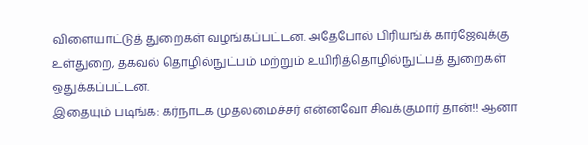விளையாட்டுத் துறைகள் வழங்கப்பட்டன. அதேபோல் பிரியங்க் கார்ஜேவுக்கு உள்துறை, தகவல் தொழில்நுட்பம் மற்றும் உயிரித்தொழில்நுட்பத் துறைகள் ஒதுக்கப்பட்டன.
இதையும் படிங்க: கர்நாடக முதலமைச்சர் என்னவோ சிவக்குமார் தான்!! ஆனா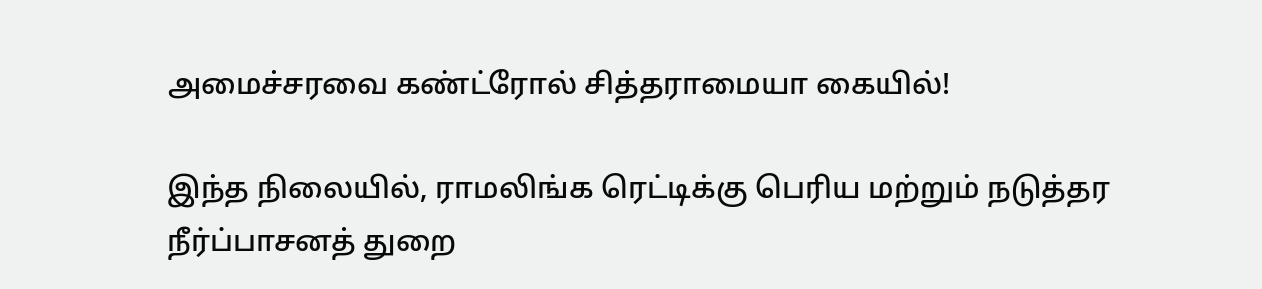அமைச்சரவை கண்ட்ரோல் சித்தராமையா கையில்!

இந்த நிலையில், ராமலிங்க ரெட்டிக்கு பெரிய மற்றும் நடுத்தர நீர்ப்பாசனத் துறை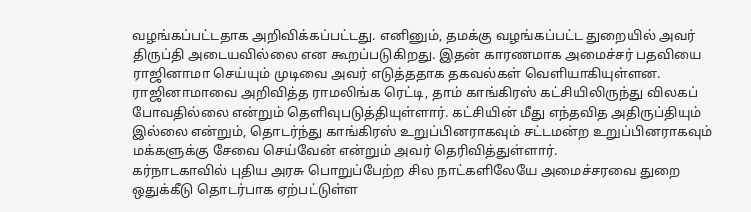வழங்கப்பட்டதாக அறிவிக்கப்பட்டது. எனினும், தமக்கு வழங்கப்பட்ட துறையில் அவர் திருப்தி அடையவில்லை என கூறப்படுகிறது. இதன் காரணமாக அமைச்சர் பதவியை ராஜினாமா செய்யும் முடிவை அவர் எடுத்ததாக தகவல்கள் வெளியாகியுள்ளன.
ராஜினாமாவை அறிவித்த ராமலிங்க ரெட்டி, தாம் காங்கிரஸ் கட்சியிலிருந்து விலகப் போவதில்லை என்றும் தெளிவுபடுத்தியுள்ளார். கட்சியின் மீது எந்தவித அதிருப்தியும் இல்லை என்றும், தொடர்ந்து காங்கிரஸ் உறுப்பினராகவும் சட்டமன்ற உறுப்பினராகவும் மக்களுக்கு சேவை செய்வேன் என்றும் அவர் தெரிவித்துள்ளார்.
கர்நாடகாவில் புதிய அரசு பொறுப்பேற்ற சில நாட்களிலேயே அமைச்சரவை துறை ஒதுக்கீடு தொடர்பாக ஏற்பட்டுள்ள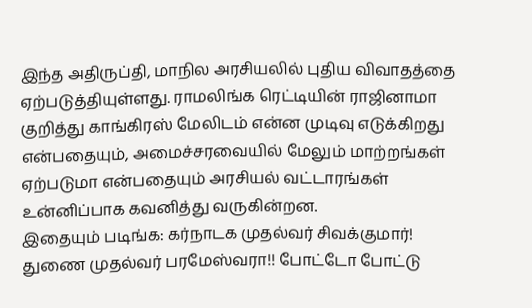இந்த அதிருப்தி, மாநில அரசியலில் புதிய விவாதத்தை ஏற்படுத்தியுள்ளது. ராமலிங்க ரெட்டியின் ராஜினாமா குறித்து காங்கிரஸ் மேலிடம் என்ன முடிவு எடுக்கிறது என்பதையும், அமைச்சரவையில் மேலும் மாற்றங்கள் ஏற்படுமா என்பதையும் அரசியல் வட்டாரங்கள் உன்னிப்பாக கவனித்து வருகின்றன.
இதையும் படிங்க: கர்நாடக முதல்வர் சிவக்குமார்! துணை முதல்வர் பரமேஸ்வரா!! போட்டோ போட்டு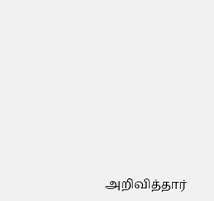அறிவித்தார்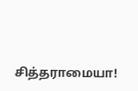சித்தராமையா!